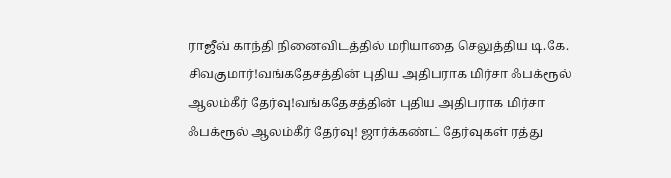ராஜீவ் காந்தி நினைவிடத்தில் மரியாதை செலுத்திய டி.கே. சிவகுமார்!வங்கதேசத்தின் புதிய அதிபராக மிர்சா ஃபக்ரூல் ஆலம்கீர் தேர்வு!வங்கதேசத்தின் புதிய அதிபராக மிர்சா ஃபக்ரூல் ஆலம்கீர் தேர்வு! ஜார்க்கண்ட் தேர்வுகள் ரத்து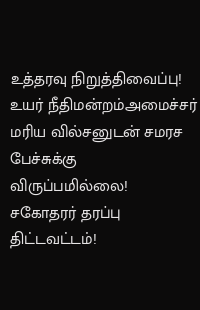உத்தரவு நிறுத்திவைப்பு! உயர் நீதிமன்றம்அமைச்சர் மரிய வில்சனுடன் சமரச பேச்சுக்கு விருப்பமில்லை! சகோதரர் தரப்பு திட்டவட்டம்!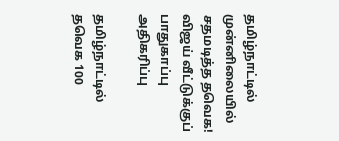தமிழ்நாட்டில் முன்னிலையில் சதமடித்த தவெக! விஜய் வீட்டுக்குப் பாதுகாப்பு அதிகரிப்பு

தமிழ்நாட்டில் தவெக 100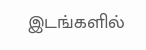இடங்களில்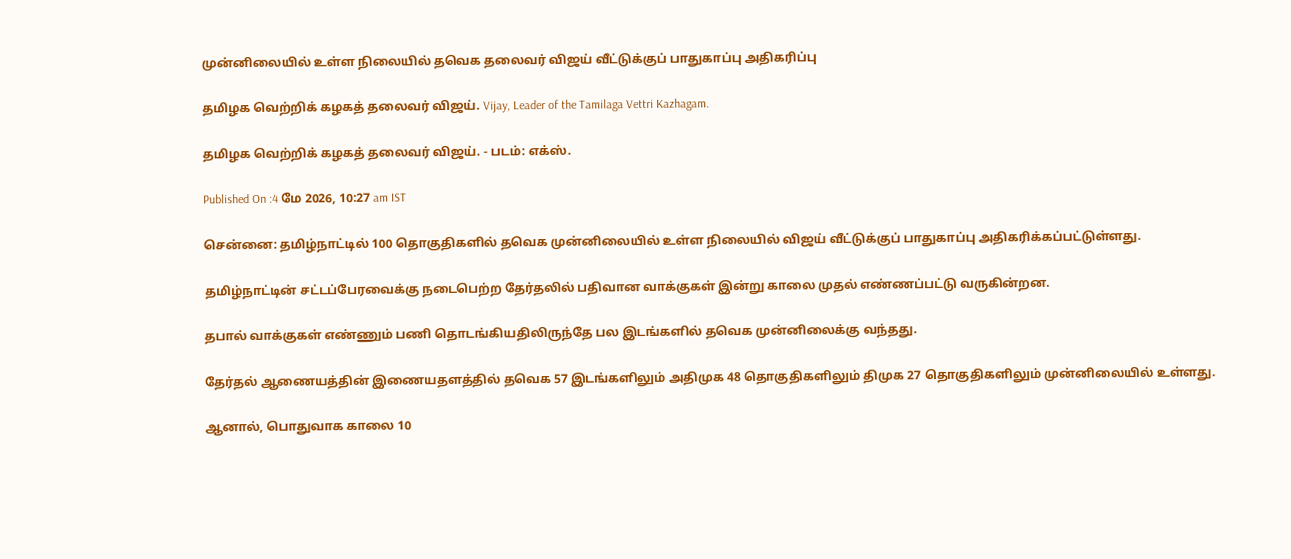முன்னிலையில் உள்ள நிலையில் தவெக தலைவர் விஜய் வீட்டுக்குப் பாதுகாப்பு அதிகரிப்பு

தமிழக வெற்றிக் கழகத் தலைவர் விஜய். Vijay, Leader of the Tamilaga Vettri Kazhagam.

தமிழக வெற்றிக் கழகத் தலைவர் விஜய். - படம்: எக்ஸ்.

Published On :4 மே 2026, 10:27 am IST

சென்னை: தமிழ்நாட்டில் 100 தொகுதிகளில் தவெக முன்னிலையில் உள்ள நிலையில் விஜய் வீட்டுக்குப் பாதுகாப்பு அதிகரிக்கப்பட்டுள்ளது.

தமிழ்நாட்டின் சட்டப்பேரவைக்கு நடைபெற்ற தேர்தலில் பதிவான வாக்குகள் இன்று காலை முதல் எண்ணப்பட்டு வருகின்றன.

தபால் வாக்குகள் எண்ணும் பணி தொடங்கியதிலிருந்தே பல இடங்களில் தவெக முன்னிலைக்கு வந்தது.

தேர்தல் ஆணையத்தின் இணையதளத்தில் தவெக 57 இடங்களிலும் அதிமுக 48 தொகுதிகளிலும் திமுக 27 தொகுதிகளிலும் முன்னிலையில் உள்ளது.

ஆனால், பொதுவாக காலை 10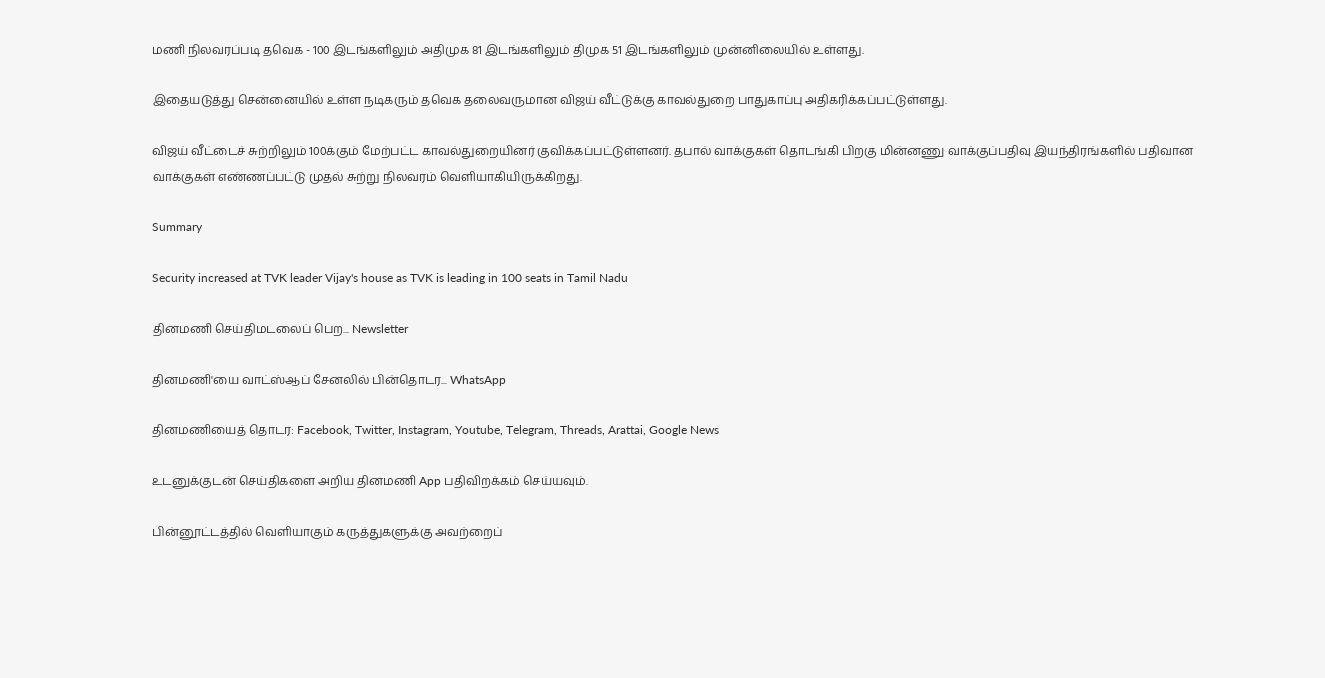மணி நிலவரப்படி தவெக - 100 இடங்களிலும் அதிமுக 81 இடங்களிலும் திமுக 51 இடங்களிலும் முன்னிலையில் உள்ளது.

இதையடுத்து சென்னையில் உள்ள நடிகரும் தவெக தலைவருமான விஜய் வீட்டுக்கு காவல்துறை பாதுகாப்பு அதிகரிக்கப்பட்டுள்ளது.

விஜய் வீட்டைச் சுற்றிலும் 100க்கும் மேற்பட்ட காவல்துறையினர் குவிக்கப்பட்டுள்ளனர். தபால் வாக்குகள் தொடங்கி பிறகு மின்னணு வாக்குப்பதிவு இயந்திரங்களில் பதிவான வாக்குகள் எண்ணப்பட்டு முதல் சுற்று நிலவரம் வெளியாகியிருக்கிறது.

Summary

Security increased at TVK leader Vijay's house as TVK is leading in 100 seats in Tamil Nadu

தினமணி செய்திமடலைப் பெற... Newsletter

தினமணி'யை வாட்ஸ்ஆப் சேனலில் பின்தொடர... WhatsApp

தினமணியைத் தொடர: Facebook, Twitter, Instagram, Youtube, Telegram, Threads, Arattai, Google News

உடனுக்குடன் செய்திகளை அறிய தினமணி App பதிவிறக்கம் செய்யவும்.

பின்னூட்டத்தில் வெளியாகும் கருத்துகளுக்கு அவற்றைப்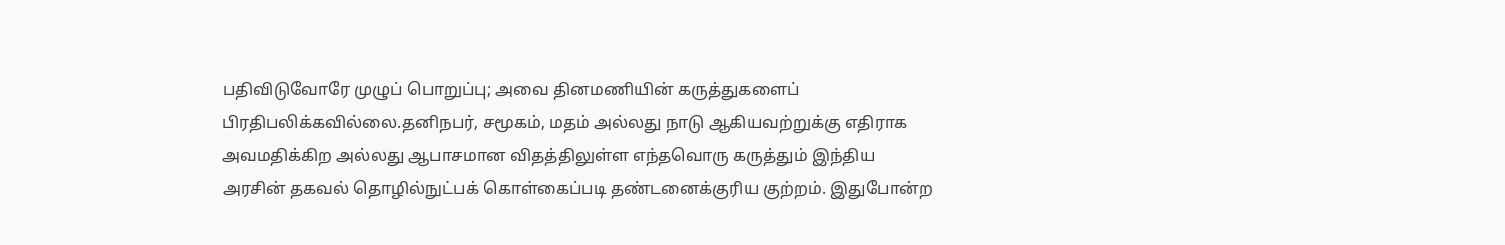பதிவிடுவோரே முழுப் பொறுப்பு; அவை தினமணியின் கருத்துகளைப் பிரதிபலிக்கவில்லை.தனிநபர், சமூகம், மதம் அல்லது நாடு ஆகியவற்றுக்கு எதிராக அவமதிக்கிற அல்லது ஆபாசமான விதத்திலுள்ள எந்தவொரு கருத்தும் இந்திய அரசின் தகவல் தொழில்நுட்பக் கொள்கைப்படி தண்டனைக்குரிய குற்றம். இதுபோன்ற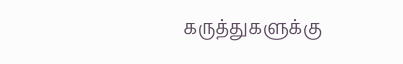கருத்துகளுக்கு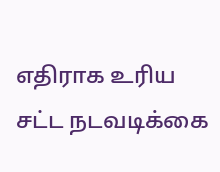எதிராக உரிய சட்ட நடவடிக்கை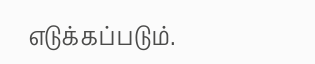எடுக்கப்படும்.